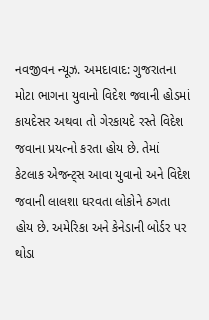નવજીવન ન્યૂઝ. અમદાવાદ: ગુજરાતના મોટા ભાગના યુવાનો વિદેશ જવાની હોડમાં કાયદેસર અથવા તો ગેરકાયદે રસ્તે વિદેશ જવાના પ્રયત્નો કરતા હોય છે. તેમાં કેટલાક એજન્ટ્સ આવા યુવાનો અને વિદેશ જવાની લાલશા ઘરવતા લોકોને ઠગતા હોય છે. અમેરિકા અને કેનેડાની બોર્ડર પર થોડા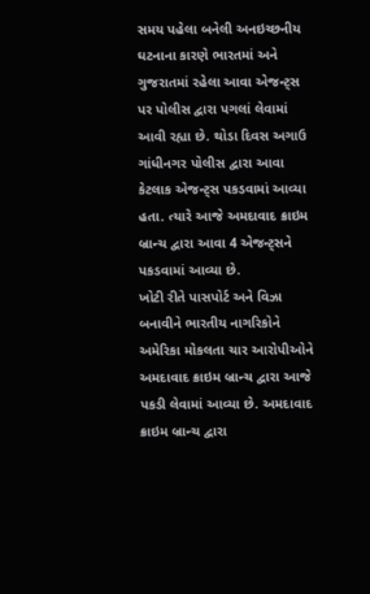સમય પહેલા બનેલી અનઇચ્છનીય ઘટનાના કારણે ભારતમાં અને ગુજરાતમાં રહેલા આવા એજન્ટ્સ પર પોલીસ દ્વારા પગલાં લેવામાં આવી રહ્યા છે. થોડા દિવસ અગાઉ ગાંધીનગર પોલીસ દ્વારા આવા કેટલાક એજન્ટ્સ પકડવામાં આવ્યા હતા. ત્યારે આજે અમદાવાદ ક્રાઇમ બ્રાન્ચ દ્વારા આવા 4 એજન્ટ્સને પકડવામાં આવ્યા છે.
ખોટી રીતે પાસપોર્ટ અને વિઝા બનાવીને ભારતીય નાગરિકોને અમેરિકા મોકલતા ચાર આરોપીઓને અમદાવાદ ક્રાઇમ બ્રાન્ચ દ્વારા આજે પકડી લેવામાં આવ્યા છે. અમદાવાદ ક્રાઇમ બ્રાન્ચ દ્વારા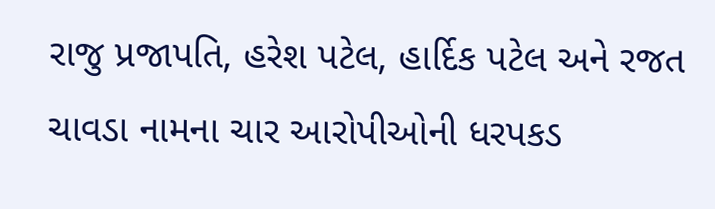રાજુ પ્રજાપતિ, હરેશ પટેલ, હાર્દિક પટેલ અને રજત ચાવડા નામના ચાર આરોપીઓની ધરપકડ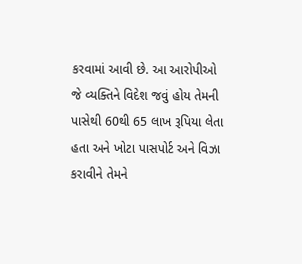કરવામાં આવી છે. આ આરોપીઓ જે વ્યક્તિને વિદેશ જવું હોય તેમની પાસેથી 60થી 65 લાખ રૂપિયા લેતા હતા અને ખોટા પાસપોર્ટ અને વિઝા કરાવીને તેમને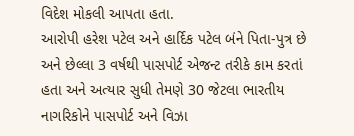વિદેશ મોકલી આપતા હતા.
આરોપી હરેશ પટેલ અને હાર્દિક પટેલ બંને પિતા-પુત્ર છે અને છેલ્લા 3 વર્ષથી પાસપોર્ટ એજન્ટ તરીકે કામ કરતાં હતા અને અત્યાર સુધી તેમણે 30 જેટલા ભારતીય નાગરિકોને પાસપોર્ટ અને વિઝા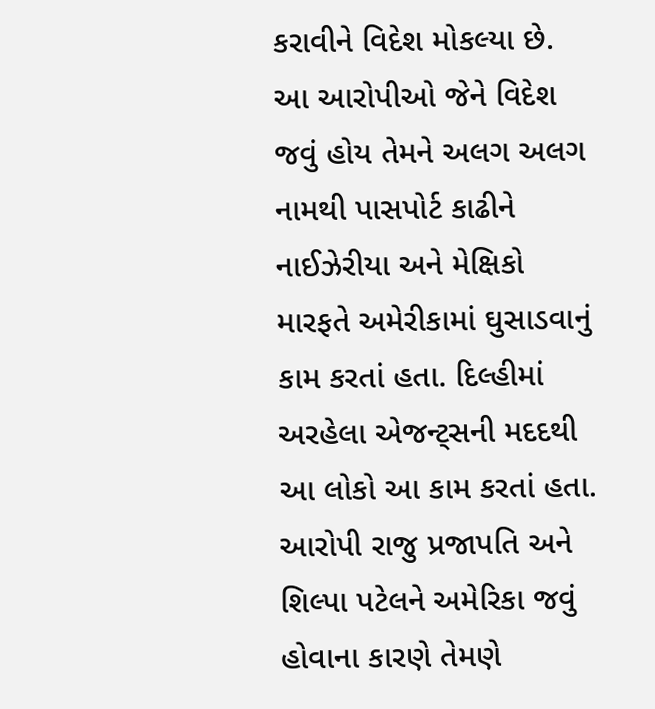કરાવીને વિદેશ મોકલ્યા છે. આ આરોપીઓ જેને વિદેશ જવું હોય તેમને અલગ અલગ નામથી પાસપોર્ટ કાઢીને નાઈઝેરીયા અને મેક્ષિકો મારફતે અમેરીકામાં ઘુસાડવાનું કામ કરતાં હતા. દિલ્હીમાં અરહેલા એજન્ટ્સની મદદથી આ લોકો આ કામ કરતાં હતા.
આરોપી રાજુ પ્રજાપતિ અને શિલ્પા પટેલને અમેરિકા જવું હોવાના કારણે તેમણે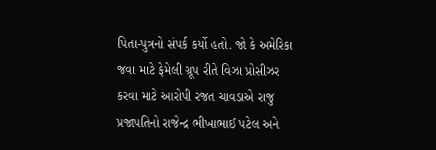પિતા-પુત્રનો સંપર્ક કર્યો હતો. જો કે અમેરિકા જવા માટે ફેમેલી ગ્રૂપ રીતે વિઝા પ્રોસીઝર કરવા માટે આરોપી રજત ચાવડાએ રાજુ પ્રજાપતિનો રાજેન્દ્ર ભીખાભાઈ પટેલ અને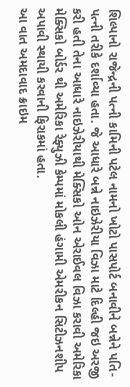શિલ્પાનો રાજેન્દ્રની પત્ની કામિની પટેલ નામનો ખોટો પાસપોર્ટ બનાવીને બન્નેને પતિ-પત્ની તરીકે દર્શાવ્યા હતા. જે આધારે બન્ને નાઇઝેરીયા વિઝા માટે દિલ્હી જઇ અરજી કરી હતી તેના આધારે નાઇઝેરીયાથી મેક્સિકો ઓન એરાઈવલ વિઝા કરાવી અમેરિકા મેક્સિકો બોર્ડર થી અમેરિકા રેફ્યુઝી કેમ્પમાં મોકલી હંગામી એમરીકન સિટીઝનશીપ અપાવી સ્થાયી કરવાની ફિરાકમાં હતા.
આ વાત અમદાવાદ ક્રાઇમ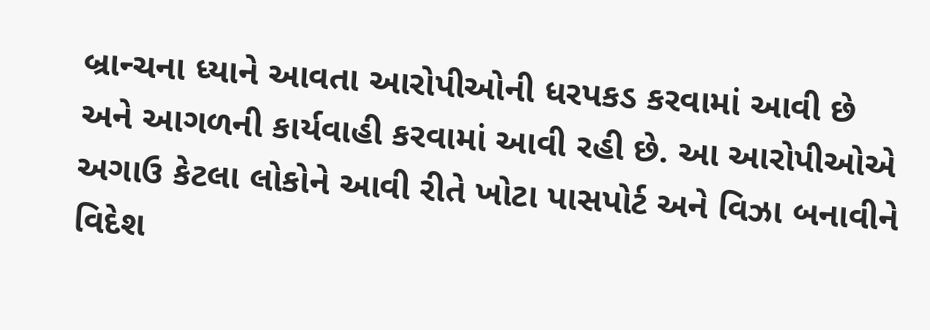બ્રાન્ચના ધ્યાને આવતા આરોપીઓની ધરપકડ કરવામાં આવી છે અને આગળની કાર્યવાહી કરવામાં આવી રહી છે. આ આરોપીઓએ અગાઉ કેટલા લોકોને આવી રીતે ખોટા પાસપોર્ટ અને વિઝા બનાવીને વિદેશ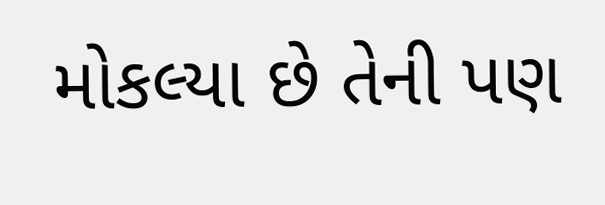મોકલ્યા છે તેની પણ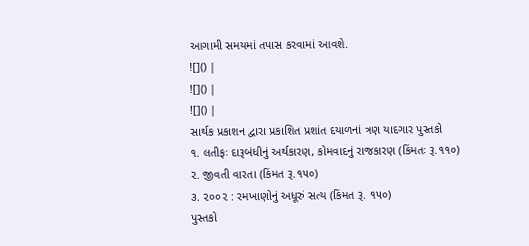આગામી સમયમાં તપાસ કરવામાં આવશે.
![]() |
![]() |
![]() |
સાર્થક પ્રકાશન દ્વારા પ્રકાશિત પ્રશાંત દયાળનાં ત્રણ યાદગાર પુસ્તકો
૧. લતીફઃ દારૂબંધીનું અર્થકારણ, કોમવાદનું રાજકારણ (કિંમતઃ રૂ.૧૧૦)
૨. જીવતી વારતા (કિંમત રૂ.૧૫૦)
૩. ૨૦૦૨ : રમખાણોનું અધૂરું સત્ય (કિંમત રૂ. ૧૫૦)
પુસ્તકો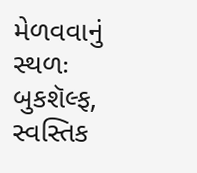મેળવવાનું સ્થળઃ બુકશૅલ્ફ, સ્વસ્તિક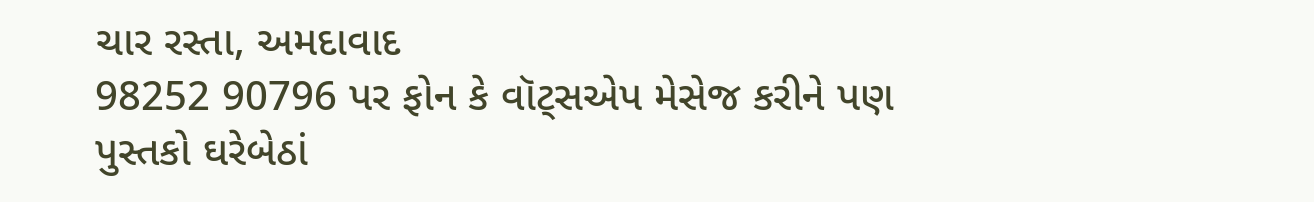ચાર રસ્તા, અમદાવાદ
98252 90796 પર ફોન કે વૉટ્સએપ મેસેજ કરીને પણ પુસ્તકો ઘરેબેઠાં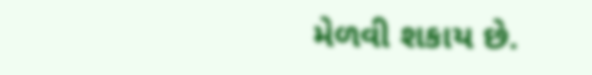મેળવી શકાય છે.